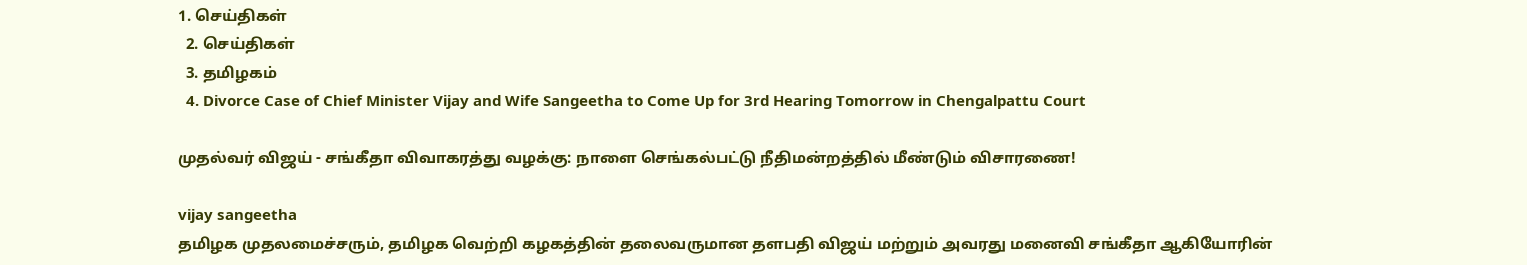1. செய்திகள்
  2. செய்திகள்
  3. த‌மிழக‌ம்
  4. Divorce Case of Chief Minister Vijay and Wife Sangeetha to Come Up for 3rd Hearing Tomorrow in Chengalpattu Court

முதல்வர் விஜய் - சங்கீதா விவாகரத்து வழக்கு: நாளை செங்கல்பட்டு நீதிமன்றத்தில் மீண்டும் விசாரணை!

vijay sangeetha
தமிழக முதலமைச்சரும், தமிழக வெற்றி கழகத்தின் தலைவருமான தளபதி விஜய் மற்றும் அவரது மனைவி சங்கீதா ஆகியோரின்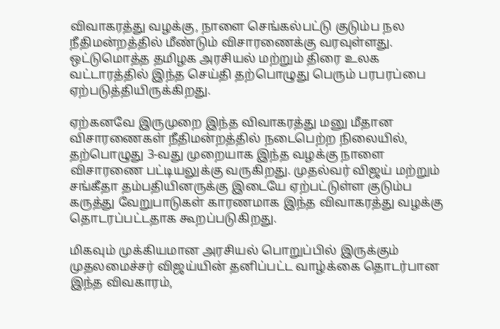விவாகரத்து வழக்கு, நாளை செங்கல்பட்டு குடும்ப நல நீதிமன்றத்தில் மீண்டும் விசாரணைக்கு வரவுள்ளது. ஒட்டுமொத்த தமிழக அரசியல் மற்றும் திரை உலக வட்டாரத்தில் இந்த செய்தி தற்பொழுது பெரும் பரபரப்பை ஏற்படுத்தியிருக்கிறது.

ஏற்கனவே இருமுறை இந்த விவாகரத்து மனு மீதான விசாரணைகள் நீதிமன்றத்தில் நடைபெற்ற நிலையில், தற்பொழுது 3-வது முறையாக இந்த வழக்கு நாளை விசாரணை பட்டியலுக்கு வருகிறது. முதல்வர் விஜய் மற்றும் சங்கீதா தம்பதியினருக்கு இடையே ஏற்பட்டுள்ள குடும்ப கருத்து வேறுபாடுகள் காரணமாக இந்த விவாகரத்து வழக்கு தொடரப்பட்டதாக கூறப்படுகிறது.

மிகவும் முக்கியமான அரசியல் பொறுப்பில் இருக்கும் முதலமைச்சர் விஜய்யின் தனிப்பட்ட வாழ்க்கை தொடர்பான இந்த விவகாரம்,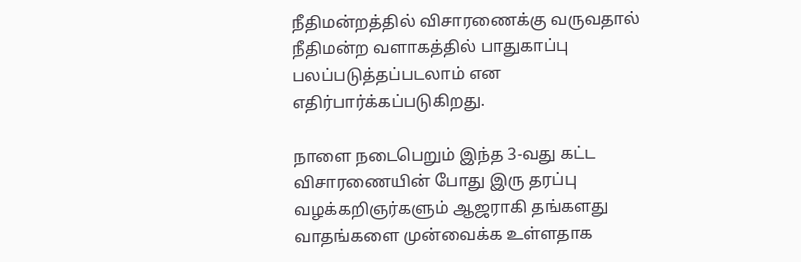நீதிமன்றத்தில் விசாரணைக்கு வருவதால் நீதிமன்ற வளாகத்தில் பாதுகாப்பு பலப்படுத்தப்படலாம் என எதிர்பார்க்கப்படுகிறது.

நாளை நடைபெறும் இந்த 3-வது கட்ட விசாரணையின் போது இரு தரப்பு வழக்கறிஞர்களும் ஆஜராகி தங்களது வாதங்களை முன்வைக்க உள்ளதாக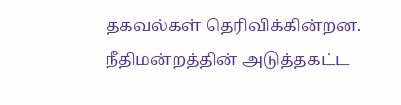தகவல்கள் தெரிவிக்கின்றன. நீதிமன்றத்தின் அடுத்தகட்ட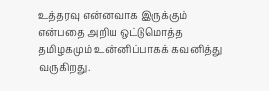உத்தரவு என்னவாக இருக்கும் என்பதை அறிய ஒட்டுமொத்த தமிழகமும் உன்னிப்பாகக் கவனித்து வருகிறது.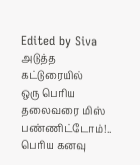Edited by Siva
அடுத்த கட்டுரையில்
ஒரு பெரிய தலைவரை மிஸ் பண்ணிட்டோம்!.. பெரிய கனவு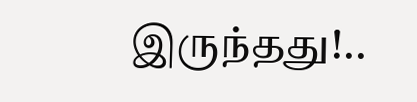இருந்தது!..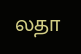லதா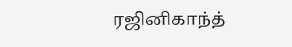ரஜினிகாந்த்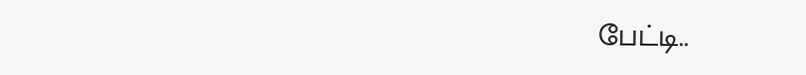பேட்டி..